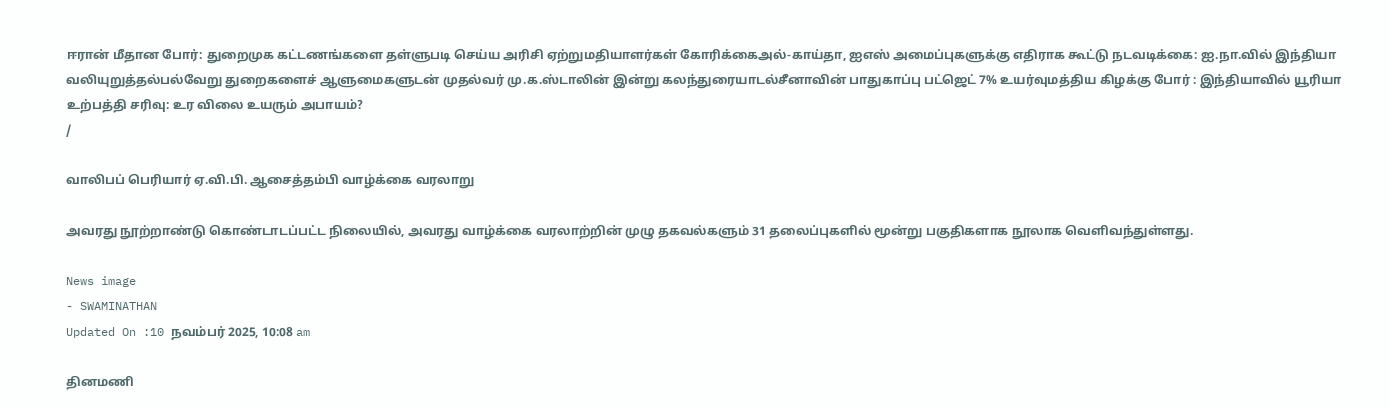ஈரான் மீதான போர்: துறைமுக கட்டணங்களை தள்ளுபடி செய்ய அரிசி ஏற்றுமதியாளர்கள் கோரிக்கைஅல்-காய்தா, ஐஎஸ் அமைப்புகளுக்கு எதிராக கூட்டு நடவடிக்கை: ஐ.நா.வில் இந்தியா வலியுறுத்தல்பல்வேறு துறைகளைச் ஆளுமைகளுடன் முதல்வர் மு.க.ஸ்டாலின் இன்று கலந்துரையாடல்சீனாவின் பாதுகாப்பு பட்ஜெட் 7% உயர்வுமத்திய கிழக்கு போர் : இந்தியாவில் யூரியா உற்பத்தி சரிவு: உர விலை உயரும் அபாயம்?
/

வாலிபப் பெரியார் ஏ.வி.பி. ஆசைத்தம்பி வாழ்க்கை வரலாறு

அவரது நூற்றாண்டு கொண்டாடப்பட்ட நிலையில், அவரது வாழ்க்கை வரலாற்றின் முழு தகவல்களும் 31 தலைப்புகளில் மூன்று பகுதிகளாக நூலாக வெளிவந்துள்ளது.

News image
- SWAMINATHAN
Updated On :10 நவம்பர் 2025, 10:08 am

தினமணி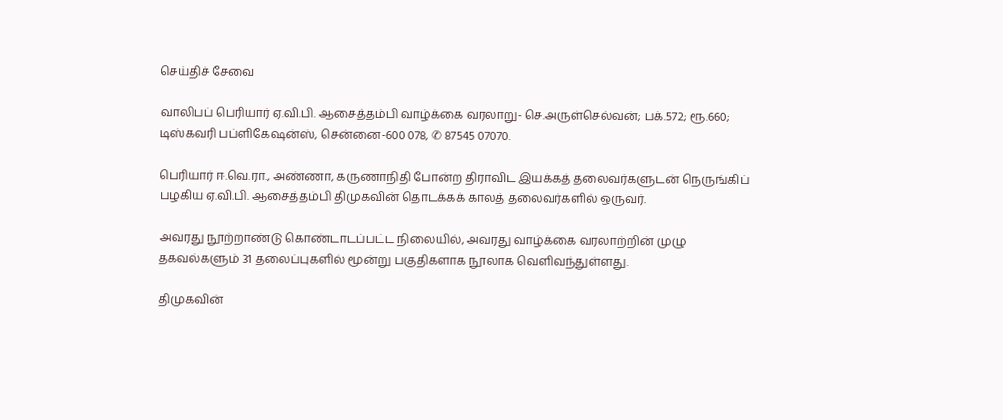செய்திச் சேவை

வாலிபப் பெரியார் ஏ.வி.பி. ஆசைத்தம்பி வாழ்க்கை வரலாறு- செ.அருள்செல்வன்; பக்.572; ரூ.660; டிஸ்கவரி பப்ளிகேஷன்ஸ், சென்னை-600 078, ✆ 87545 07070.

பெரியார் ஈ.வெ.ரா., அண்ணா, கருணாநிதி போன்ற திராவிட இயக்கத் தலைவர்களுடன் நெருங்கிப் பழகிய ஏ.வி.பி. ஆசைத்தம்பி திமுகவின் தொடக்கக் காலத் தலைவர்களில் ஒருவர்.

அவரது நூற்றாண்டு கொண்டாடப்பட்ட நிலையில், அவரது வாழ்க்கை வரலாற்றின் முழு தகவல்களும் 31 தலைப்புகளில் மூன்று பகுதிகளாக நூலாக வெளிவந்துள்ளது.

திமுகவின்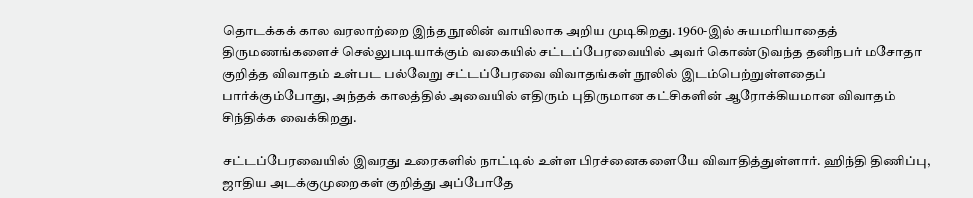தொடக்கக் கால வரலாற்றை இந்த நூலின் வாயிலாக அறிய முடிகிறது. 1960-இல் சுயமரியாதைத் திருமணங்களைச் செல்லுபடியாக்கும் வகையில் சட்டப்பேரவையில் அவர் கொண்டுவந்த தனிநபர் மசோதா குறித்த விவாதம் உள்பட பல்வேறு சட்டப்பேரவை விவாதங்கள் நூலில் இடம்பெற்றுள்ளதைப் பார்க்கும்போது, அந்தக் காலத்தில் அவையில் எதிரும் புதிருமான கட்சிகளின் ஆரோக்கியமான விவாதம் சிந்திக்க வைக்கிறது.

சட்டப்பேரவையில் இவரது உரைகளில் நாட்டில் உள்ள பிரச்னைகளையே விவாதித்துள்ளார். ஹிந்தி திணிப்பு, ஜாதிய அடக்குமுறைகள் குறித்து அப்போதே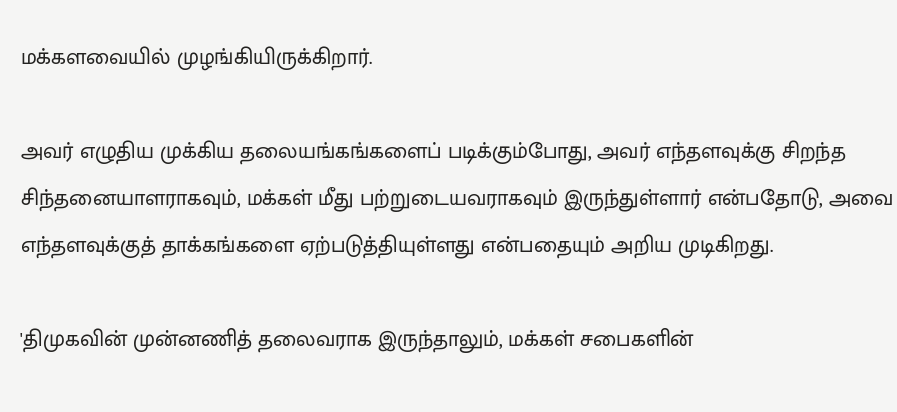மக்களவையில் முழங்கியிருக்கிறார்.

அவர் எழுதிய முக்கிய தலையங்கங்களைப் படிக்கும்போது, அவர் எந்தளவுக்கு சிறந்த சிந்தனையாளராகவும், மக்கள் மீது பற்றுடையவராகவும் இருந்துள்ளார் என்பதோடு, அவை எந்தளவுக்குத் தாக்கங்களை ஏற்படுத்தியுள்ளது என்பதையும் அறிய முடிகிறது.

'திமுகவின் முன்னணித் தலைவராக இருந்தாலும், மக்கள் சபைகளின்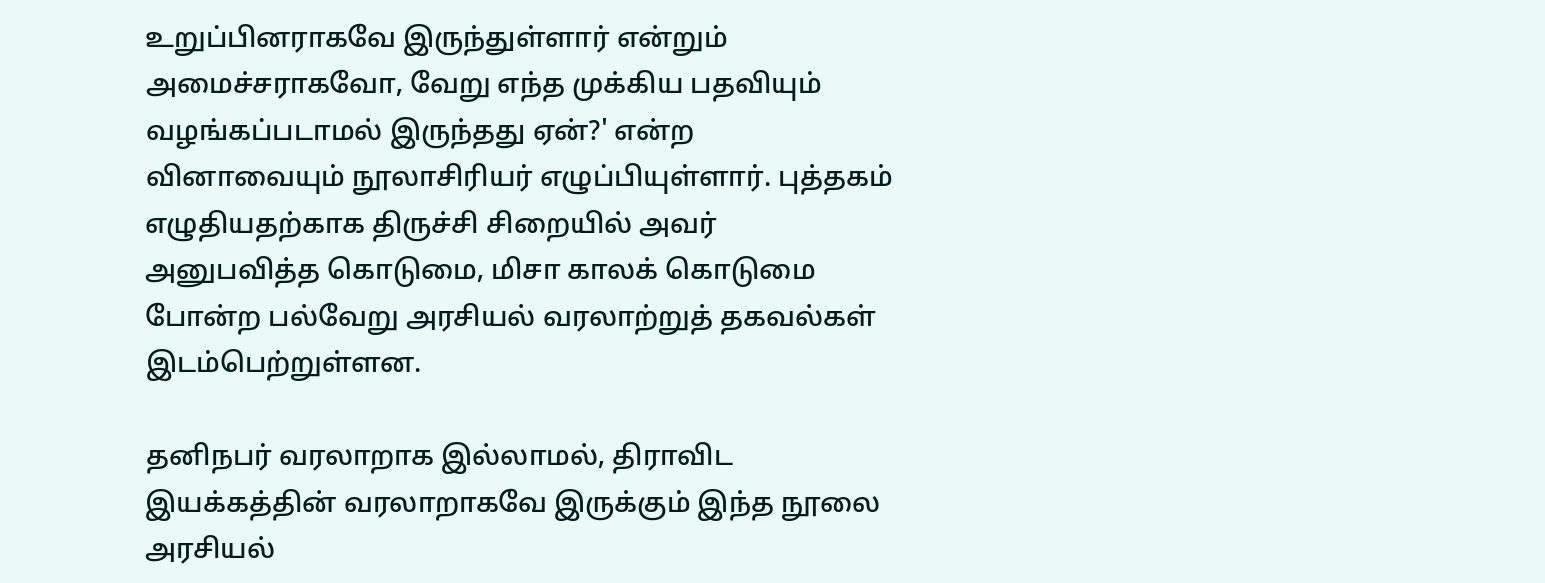உறுப்பினராகவே இருந்துள்ளார் என்றும் அமைச்சராகவோ, வேறு எந்த முக்கிய பதவியும் வழங்கப்படாமல் இருந்தது ஏன்?' என்ற வினாவையும் நூலாசிரியர் எழுப்பியுள்ளார். புத்தகம் எழுதியதற்காக திருச்சி சிறையில் அவர் அனுபவித்த கொடுமை, மிசா காலக் கொடுமை போன்ற பல்வேறு அரசியல் வரலாற்றுத் தகவல்கள் இடம்பெற்றுள்ளன.

தனிநபர் வரலாறாக இல்லாமல், திராவிட இயக்கத்தின் வரலாறாகவே இருக்கும் இந்த நூலை அரசியல்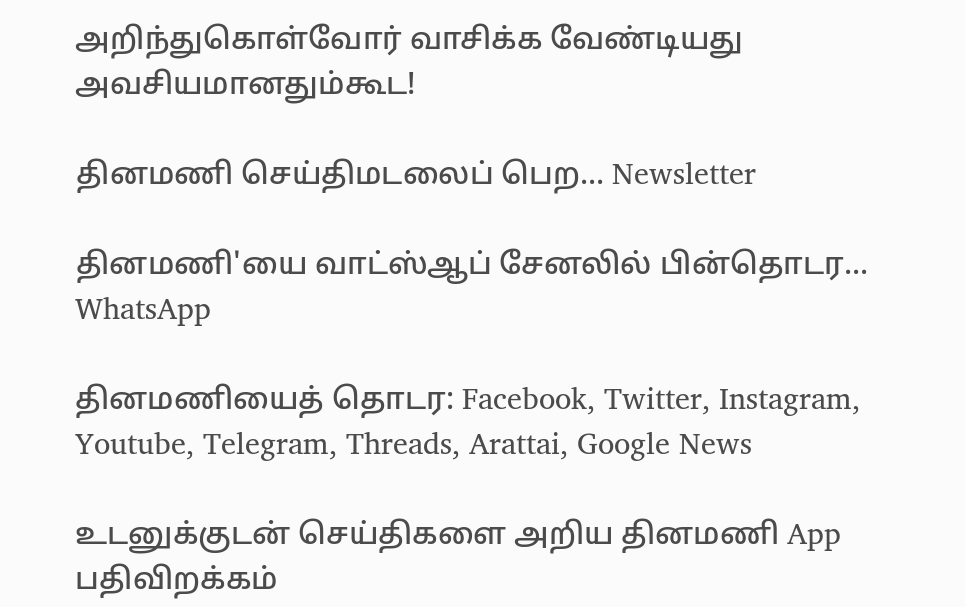அறிந்துகொள்வோர் வாசிக்க வேண்டியது அவசியமானதும்கூட!

தினமணி செய்திமடலைப் பெற... Newsletter

தினமணி'யை வாட்ஸ்ஆப் சேனலில் பின்தொடர... WhatsApp

தினமணியைத் தொடர: Facebook, Twitter, Instagram, Youtube, Telegram, Threads, Arattai, Google News

உடனுக்குடன் செய்திகளை அறிய தினமணி App பதிவிறக்கம்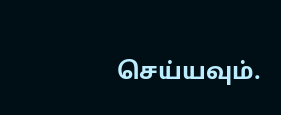செய்யவும்.